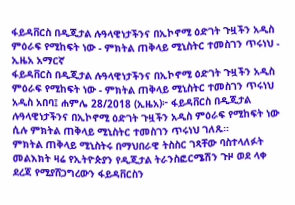ፋይዳቨርስ በዲጂታል ሉዓላዊነታችንና በኢኮኖሚ ዕድገት ጉዟችን አዲስ ምዕራፍ የሚከፍት ነው - ምክትል ጠቅላይ ሚኒስትር ተመስገን ጥሩነህ - ኢዜአ አማርኛ
ፋይዳቨርስ በዲጂታል ሉዓላዊነታችንና በኢኮኖሚ ዕድገት ጉዟችን አዲስ ምዕራፍ የሚከፍት ነው - ምክትል ጠቅላይ ሚኒስትር ተመስገን ጥሩነህ
አዲስ አበባ፤ ሐምሌ 28/2018 (ኢዜአ)፦ ፋይዳቨርስ በዲጂታል ሉዓላዊነታችንና በኢኮኖሚ ዕድገት ጉዟችን አዲስ ምዕራፍ የሚከፍት ነው ሲሉ ምክትል ጠቅላይ ሚኒስትር ተመስገን ጥሩነህ ገለጹ።
ምክትል ጠቅላይ ሚኒስትሩ በማህበራዊ ትስስር ገጻቸው ባስተላለፉት መልእክት ዛሬ የኢትዮጵያን የዲጂታል ትራንስፎርሜሽን ጉዞ ወደ ላቀ ደረጃ የሚያሸጋግረውን ፋይዳቨርስን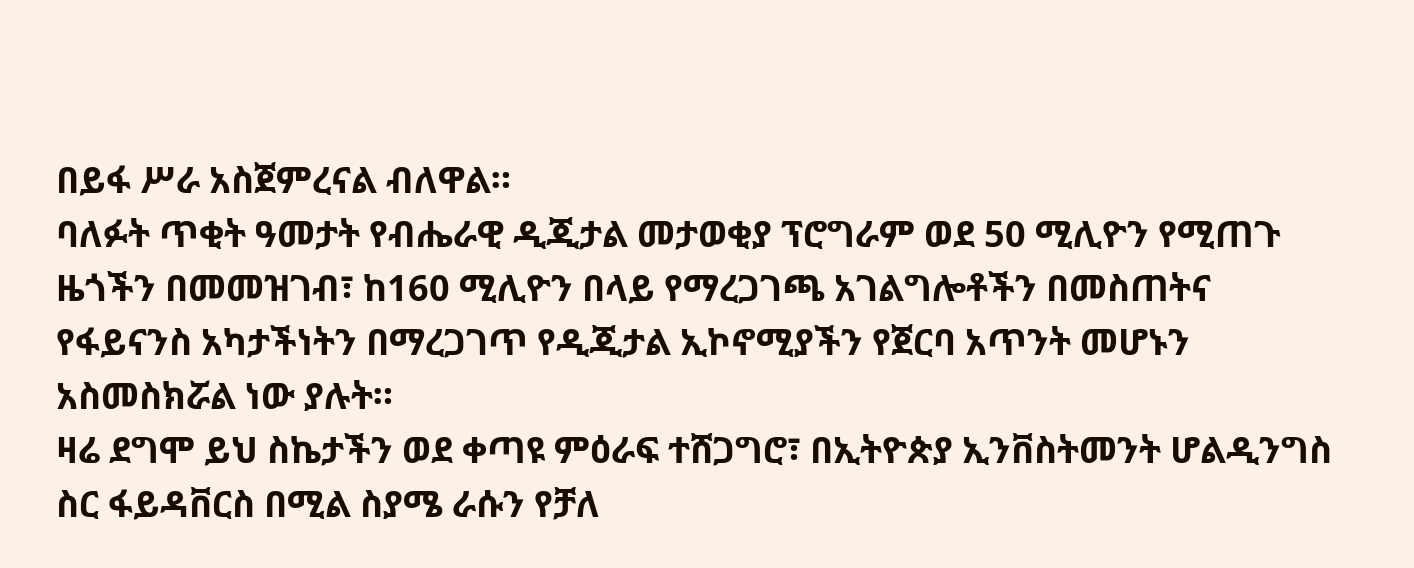በይፋ ሥራ አስጀምረናል ብለዋል።
ባለፉት ጥቂት ዓመታት የብሔራዊ ዲጂታል መታወቂያ ፕሮግራም ወደ 50 ሚሊዮን የሚጠጉ ዜጎችን በመመዝገብ፣ ከ160 ሚሊዮን በላይ የማረጋገጫ አገልግሎቶችን በመስጠትና የፋይናንስ አካታችነትን በማረጋገጥ የዲጂታል ኢኮኖሚያችን የጀርባ አጥንት መሆኑን አስመስክሯል ነው ያሉት።
ዛሬ ደግሞ ይህ ስኬታችን ወደ ቀጣዩ ምዕራፍ ተሸጋግሮ፣ በኢትዮጵያ ኢንቨስትመንት ሆልዲንግስ ስር ፋይዳቨርስ በሚል ስያሜ ራሱን የቻለ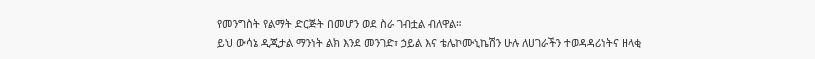የመንግስት የልማት ድርጅት በመሆን ወደ ስራ ገብቷል ብለዋል።
ይህ ውሳኔ ዲጂታል ማንነት ልክ እንደ መንገድ፣ ኃይል እና ቴሌኮሙኒኬሽን ሁሉ ለሀገራችን ተወዳዳሪነትና ዘላቂ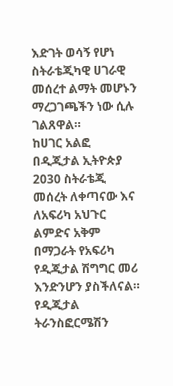እድገት ወሳኝ የሆነ ስትራቴጂካዊ ሀገራዊ መሰረተ ልማት መሆኑን ማረጋገጫችን ነው ሲሉ ገልጸዋል።
ከሀገር አልፎ በዲጂታል ኢትዮጵያ 2030 ስትራቴጂ መሰረት ለቀጣናው እና ለአፍሪካ አህጉር ልምድና አቅም በማጋራት የአፍሪካ የዲጂታል ሽግግር መሪ እንድንሆን ያስችለናል። የዲጂታል ትራንስፎርሜሽን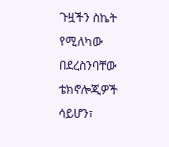ጉዟችን ስኬት የሚለካው በደረስንባቸው ቴክኖሎጂዎች ሳይሆን፣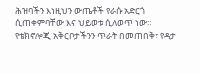ሕዝባችን እነዚህን ውጤቶች የራሱ አድርጎ ሲጠቀምባቸው እና ህይወቱ ሲለወጥ ነው።
የቴክኖሎጂ አቅርቦታችንን ጥራት በመጠበቅ፣ የዳታ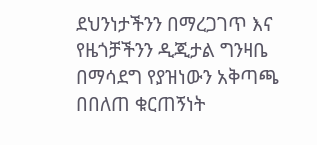ደህንነታችንን በማረጋገጥ እና የዜጎቻችንን ዲጂታል ግንዛቤ በማሳደግ የያዝነውን አቅጣጫ በበለጠ ቁርጠኝነት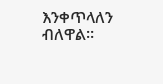እንቀጥላለን ብለዋል።